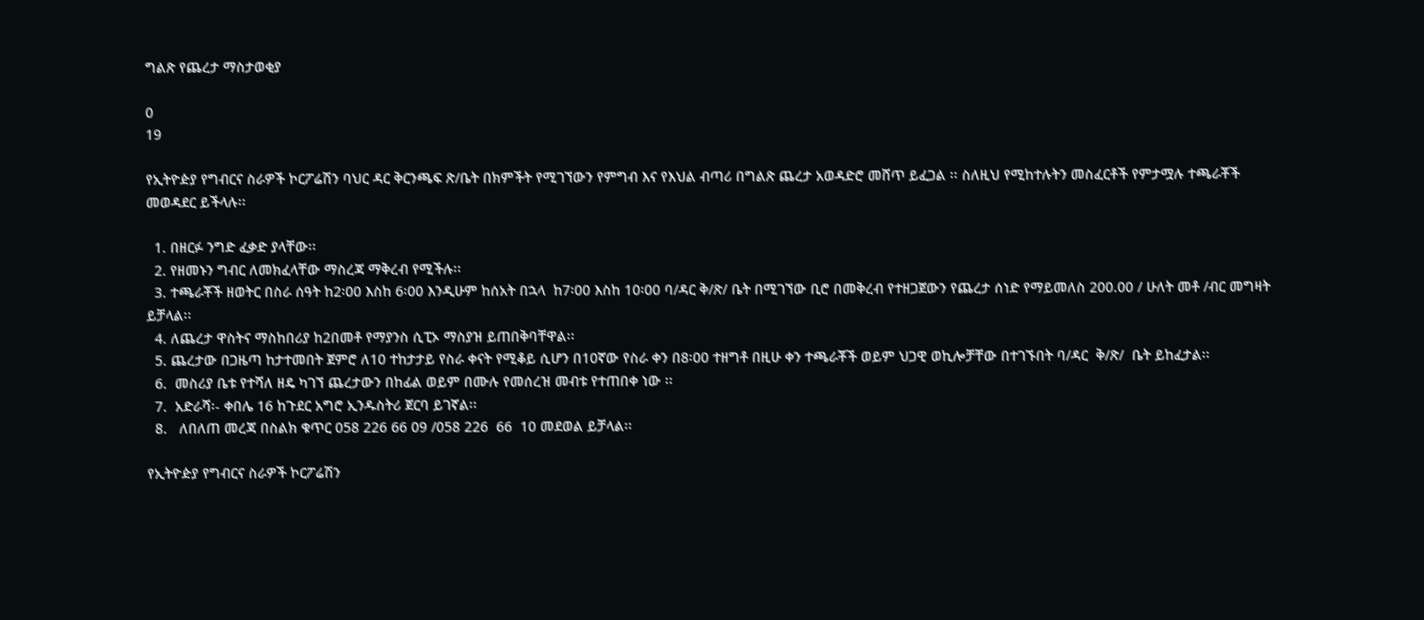ግልጽ የጨረታ ማስታወቂያ

0
19

የኢትዮዽያ የግብርና ስራዎች ኮርፖሬሽን ባህር ዳር ቅርንጫፍ ጽ/ቤት በክምችት የሚገኘውን የምግብ እና የእህል ብጣሪ በግልጽ ጨረታ አወዳድሮ መሸጥ ይፈጋል ፡፡ ስለዚህ የሚከተሉትን መስፈርቶች የምታሟሉ ተጫራቾች መወዳደር ይችላሉ፡፡

  1. በዘርፉ ንግድ ፈቃድ ያላቸው፡፡
  2. የዘመኑን ግብር ለመክፈላቸው ማስረጃ ማቅረብ የሚችሉ፡፡
  3. ተጫራቾች ዘወትር በስራ ሰዓት ከ2፡00 እስከ 6፡00 እንዲሁም ከሰአት በኋላ  ከ7፡00 እስከ 10፡00 ባ/ዳር ቅ/ጽ/ ቤት በሚገኘው ቢሮ በመቅረብ የተዘጋጀውን የጨረታ ሰነድ የማይመለስ 200.00 / ሁለት መቶ /ብር መግዛት ይቻላል፡፡
  4. ለጨረታ ዋስትና ማስከበሪያ ከ2በመቶ የማያንስ ሲፒኦ ማስያዝ ይጠበቅባቸዋል፡፡
  5. ጨረታው በጋዜጣ ከታተመበት ጀምሮ ለ10 ተከታታይ የስራ ቀናት የሚቆይ ሲሆን በ10ኛው የስራ ቀን በ8፡00 ተዘግቶ በዚሁ ቀን ተጫራቾች ወይም ህጋዊ ወኪሎቻቸው በተገኙበት ባ/ዳር  ቅ/ጽ/  ቤት ይከፈታል፡፡
  6.  መስሪያ ቤቱ የተሻለ ዘዴ ካገኘ ጨረታውን በከፊል ወይም በሙሉ የመሰረዝ መብቱ የተጠበቀ ነው ፡፡
  7.  አድራሻ፡- ቀበሌ 16 ከጉደር አግሮ ኢንዱስትሪ ጀርባ ይገኛል፡፡
  8.   ለበለጠ መረጃ በስልክ ቁጥር 058 226 66 09 /058 226  66  10 መደወል ይቻላል፡፡

የኢትዮዽያ የግብርና ስራዎች ኮርፖሬሽን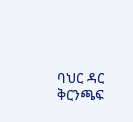ባህር ዳር ቅርንጫፍ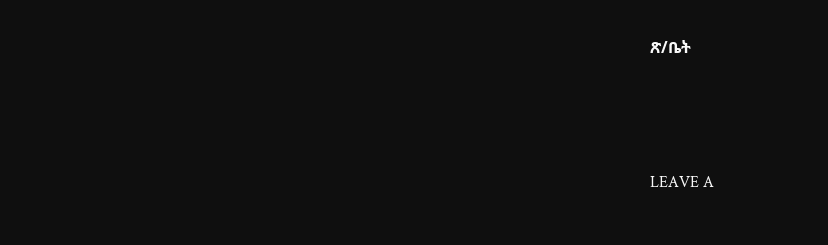ጽ/ቤት





LEAVE A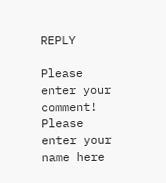REPLY

Please enter your comment!
Please enter your name here